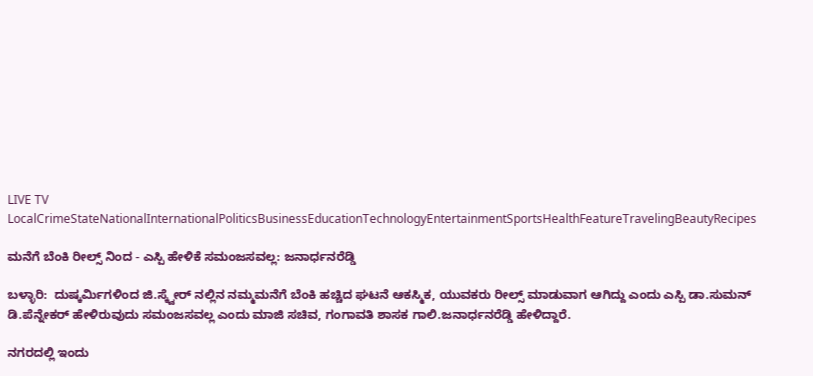LIVE TV LocalCrimeStateNationalInternationalPoliticsBusinessEducationTechnologyEntertainmentSportsHealthFeatureTravelingBeautyRecipes

ಮನೆಗೆ ಬೆಂಕಿ ರೀಲ್ಸ್ ನಿಂದ - ಎಸ್ಪಿ ಹೇಳಿಕೆ ಸಮಂಜಸವಲ್ಲ: ಜನಾರ್ಧನರೆಡ್ಡಿ

ಬಳ್ಳಾರಿ:  ದುಷ್ಕರ್ಮಿಗಳಿಂದ ಜಿ.ಸ್ಕ್ವೇರ್ ನಲ್ಲಿನ ನಮ್ಮ‌ಮನೆಗೆ ಬೆಂಕಿ ಹಚ್ಚಿದ ಘಟನೆ ಆಕಸ್ಮಿಕ, ಯುವಕರು ರೀಲ್ಸ್ ಮಾಡುವಾಗ ಆಗಿದ್ದು ಎಂದು ಎಸ್ಪಿ ಡಾ.ಸುಮನ್ ಡಿ.ಪೆನ್ನೇಕರ್ ಹೇಳಿರುವುದು ಸಮಂಜಸವಲ್ಲ ಎಂದು ಮಾಜಿ ಸಚಿವ, ಗಂಗಾವತಿ ಶಾಸಕ ಗಾಲಿ.ಜನಾರ್ಧನರೆಡ್ಡಿ ಹೇಳಿದ್ದಾರೆ.

ನಗರದಲ್ಲಿ ಇಂದು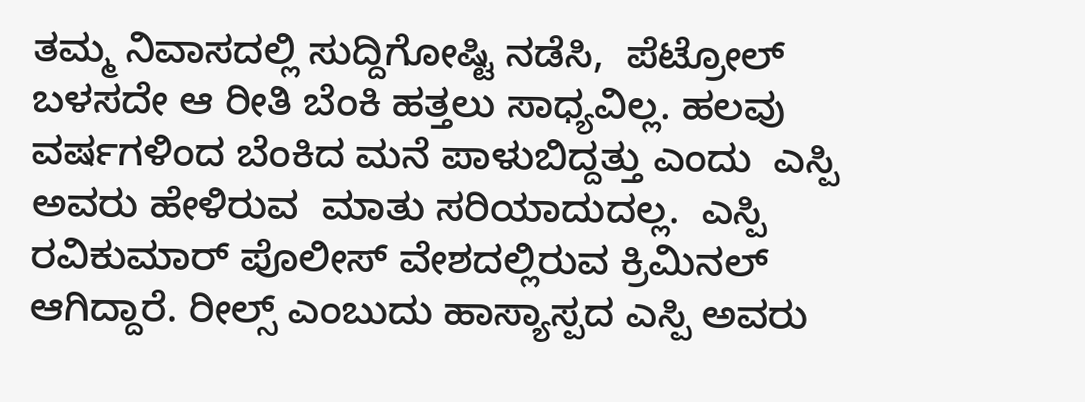ತಮ್ಮ‌ ನಿವಾಸದಲ್ಲಿ ಸುದ್ದಿಗೋಷ್ಟಿ ನಡೆಸಿ,  ಪೆಟ್ರೋಲ್ ಬಳಸದೇ ಆ ರೀತಿ ಬೆಂಕಿ ಹತ್ತಲು ಸಾಧ್ಯವಿಲ್ಲ. ಹಲವು ವರ್ಷಗಳಿಂದ ಬೆಂಕಿದ ಮನೆ ಪಾಳುಬಿದ್ದತ್ತು ಎಂದು  ಎಸ್ಪಿ ಅವರು ಹೇಳಿರುವ  ಮಾತು ಸರಿಯಾದುದಲ್ಲ.  ಎಸ್ಪಿ ರವಿಕುಮಾರ್ ಪೊಲೀಸ್ ವೇಶದಲ್ಲಿರುವ ಕ್ರಿಮಿನಲ್ ಆಗಿದ್ದಾರೆ. ರೀಲ್ಸ್ ಎಂಬುದು ಹಾಸ್ಯಾಸ್ಪದ ಎಸ್ಪಿ ಅವರು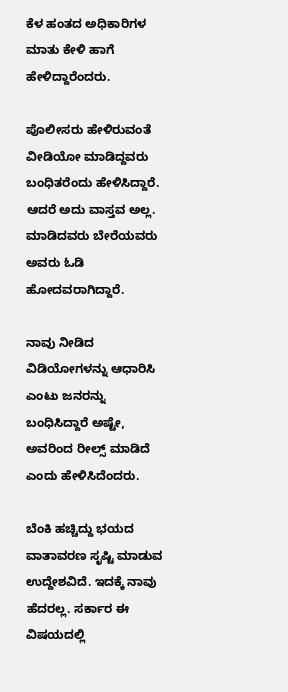ಕೆಳ ಹಂತದ ಅಧಿಕಾರಿಗಳ ಮಾತು ಕೇಳಿ ಹಾಗೆ ಹೇಳಿದ್ದಾರೆಂದರು.

ಪೊಲೀಸರು ಹೇಳಿರುವಂತೆ ವೀಡಿಯೋ ಮಾಡಿದ್ದವರು ಬಂಧಿತರೆಂದು ಹೇಳಿಸಿದ್ದಾರೆ. ಆದರೆ ಅದು ವಾಸ್ತವ ಅಲ್ಲ. ಮಾಡಿದವರು ಬೇರೆಯವರು ಅವರು ಓಡಿ ಹೋದವರಾಗಿದ್ದಾರೆ.

ನಾವು ನೀಡಿದ ವಿಡಿಯೋಗಳನ್ನು ಆಧಾರಿಸಿ ಎಂಟು ಜನರನ್ನು ಬಂಧಿಸಿದ್ದಾರೆ ಅಷ್ಟೇ, ಅವರಿಂದ ರೀಲ್ಸ್ ಮಾಡಿದೆ ಎಂದು ಹೇಳಿಸಿದೆಂದರು.

ಬೆಂಕಿ ಹಚ್ಚಿದ್ದು ಭಯದ ವಾತಾವರಣ ಸೃಷ್ಟಿ ಮಾಡುವ ಉದ್ದೇಶವಿದೆ. ಇದಕ್ಕೆ ನಾವು ಹೆದರಲ್ಲ. ಸರ್ಕಾರ ಈ  ವಿಷಯದಲ್ಲಿ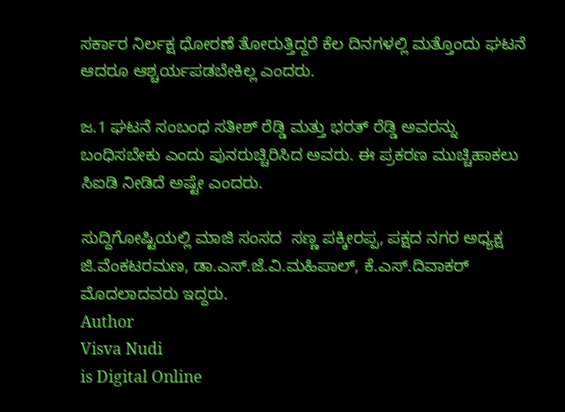ಸರ್ಕಾರ ನಿರ್ಲಕ್ಷ ಧೋರಣೆ ತೋರುತ್ತಿದ್ದರೆ ಕೆಲ ದಿನಗಳಲ್ಲಿ ಮತ್ತೊಂದು ಘಟನೆ ಆದರೂ ಆಶ್ಚರ್ಯಪಡಬೇಕಿಲ್ಲ ಎಂದರು.

ಜ.1 ಘಟನೆ ಸಂಬಂಧ ಸತೀಶ್ ರೆಡ್ಡಿ ಮತ್ತು ಭರತ್ ರೆಡ್ಡಿ ಅವರನ್ನು ಬಂಧಿಸಬೇಕು ಎಂದು ಪುನರುಚ್ಚಿರಿಸಿದ ಅವರು. ಈ ಪ್ರಕರಣ ಮುಚ್ಚಿಹಾಕಲು ಸಿಐಡಿ ನೀಡಿದೆ ಅಷ್ಟೇ ಎಂದರು.

ಸುದ್ದಿಗೋಷ್ಟಿಯಲ್ಲಿ ಮಾಜಿ ಸಂಸದ  ಸಣ್ಣ ಪಕ್ಕೀರಪ್ಪ, ಪಕ್ಷದ ನಗರ ಅಧ್ಯಕ್ಷ ಜಿ.ವೆಂಕಟರಮಣ, ಡಾ.ಎಸ್.ಜೆ.ವಿ.ಮಹಿಪಾಲ್, ಕೆ.ಎಸ್.ದಿವಾಕರ್ ಮೊದಲಾದವರು ಇದ್ದರು.
Author
Visva Nudi
is Digital Online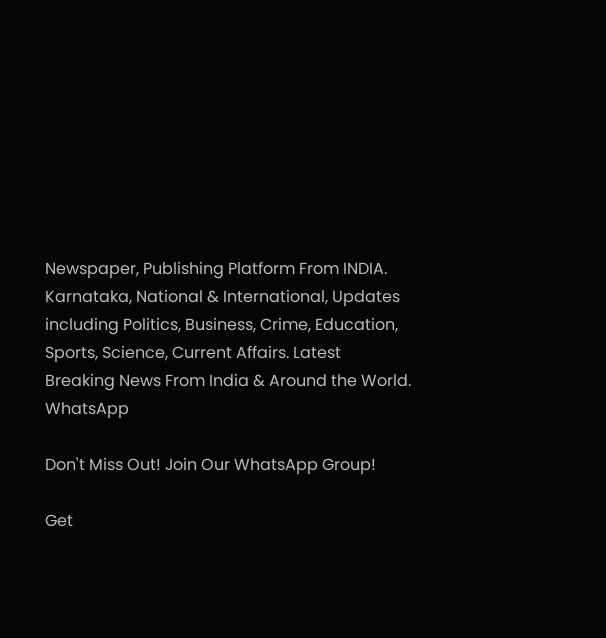Newspaper, Publishing Platform From INDIA. Karnataka, National & International, Updates including Politics, Business, Crime, Education, Sports, Science, Current Affairs. Latest Breaking News From India & Around the World.
WhatsApp

Don't Miss Out! Join Our WhatsApp Group!

Get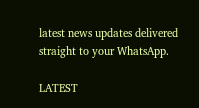latest news updates delivered straight to your WhatsApp.

LATEST